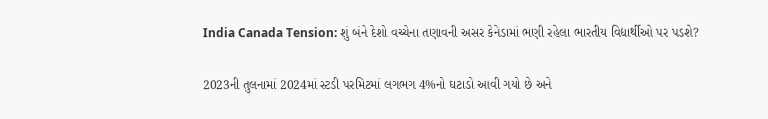India Canada Tension: શું બંને દેશો વચ્ચેના તણાવની અસર કેનેડામાં ભણી રહેલા ભારતીય વિદ્યાર્થીઓ પર પડશે?

2023ની તુલનામાં 2024માં સ્ટડી પરમિટમાં લગભગ 4%નો ઘટાડો આવી ગયો છે અને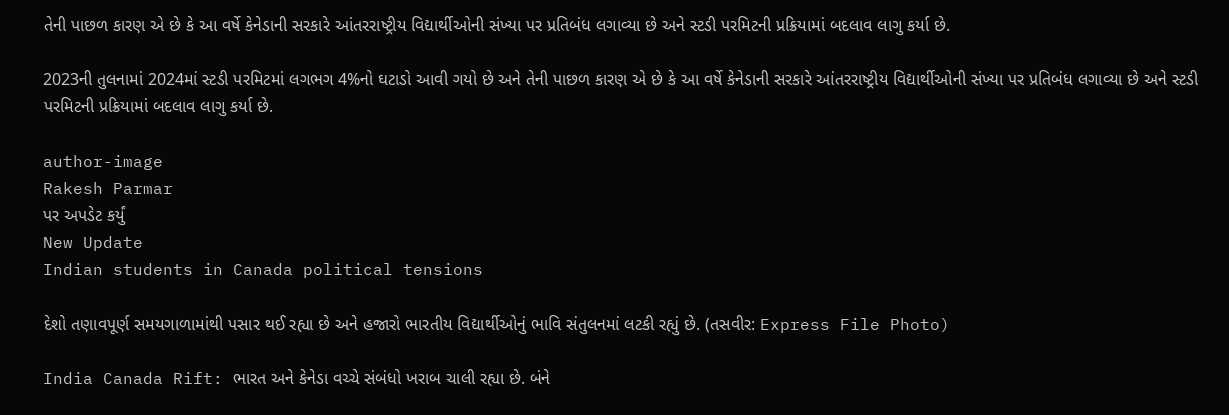તેની પાછળ કારણ એ છે કે આ વર્ષે કેનેડાની સરકારે આંતરરાષ્ટ્રીય વિદ્યાર્થીઓની સંખ્યા પર પ્રતિબંધ લગાવ્યા છે અને સ્ટડી પરમિટની પ્રક્રિયામાં બદલાવ લાગુ કર્યા છે.

2023ની તુલનામાં 2024માં સ્ટડી પરમિટમાં લગભગ 4%નો ઘટાડો આવી ગયો છે અને તેની પાછળ કારણ એ છે કે આ વર્ષે કેનેડાની સરકારે આંતરરાષ્ટ્રીય વિદ્યાર્થીઓની સંખ્યા પર પ્રતિબંધ લગાવ્યા છે અને સ્ટડી પરમિટની પ્રક્રિયામાં બદલાવ લાગુ કર્યા છે.

author-image
Rakesh Parmar
પર અપડેટ કર્યું
New Update
Indian students in Canada political tensions

દેશો તણાવપૂર્ણ સમયગાળામાંથી પસાર થઈ રહ્યા છે અને હજારો ભારતીય વિદ્યાર્થીઓનું ભાવિ સંતુલનમાં લટકી રહ્યું છે. (તસવીર: Express File Photo)

India Canada Rift: ભારત અને કેનેડા વચ્ચે સંબંધો ખરાબ ચાલી રહ્યા છે. બંને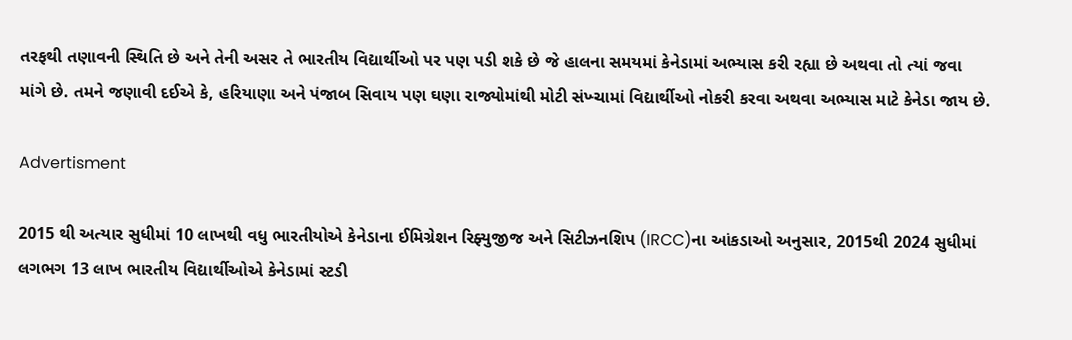તરફથી તણાવની સ્થિતિ છે અને તેની અસર તે ભારતીય વિદ્યાર્થીઓ પર પણ પડી શકે છે જે હાલના સમયમાં કેનેડામાં અભ્યાસ કરી રહ્યા છે અથવા તો ત્યાં જવા માંગે છે. તમને જણાવી દઈએ કે, હરિયાણા અને પંજાબ સિવાય પણ ઘણા રાજ્યોમાંથી મોટી સંખ્ચામાં વિદ્યાર્થીઓ નોકરી કરવા અથવા અભ્યાસ માટે કેનેડા જાય છે.

Advertisment

2015 થી અત્યાર સુધીમાં 10 લાખથી વધુ ભારતીયોએ કેનેડાના ઈમિગ્રેશન રિફ્યુજીજ અને સિટીઝનશિપ (IRCC)ના આંકડાઓ અનુસાર, 2015થી 2024 સુધીમાં લગભગ 13 લાખ ભારતીય વિદ્યાર્થીઓએ કેનેડામાં સ્ટડી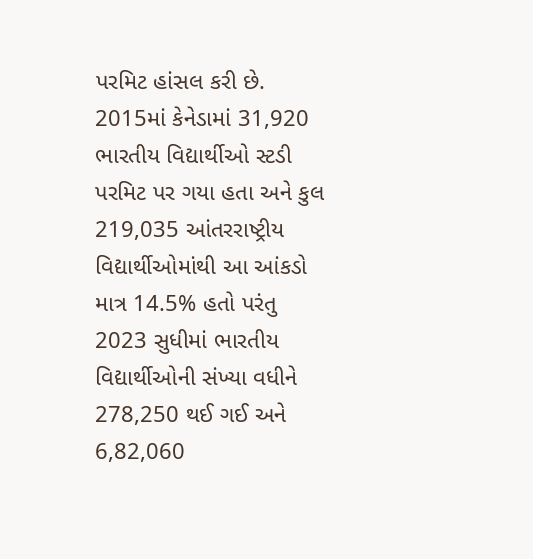પરમિટ હાંસલ કરી છે. 2015માં કેનેડામાં 31,920 ભારતીય વિદ્યાર્થીઓ સ્ટડી પરમિટ પર ગયા હતા અને કુલ 219,035 આંતરરાષ્ટ્રીય વિદ્યાર્થીઓમાંથી આ આંકડો માત્ર 14.5% હતો પરંતુ 2023 સુધીમાં ભારતીય વિદ્યાર્થીઓની સંખ્યા વધીને 278,250 થઈ ગઈ અને 6,82,060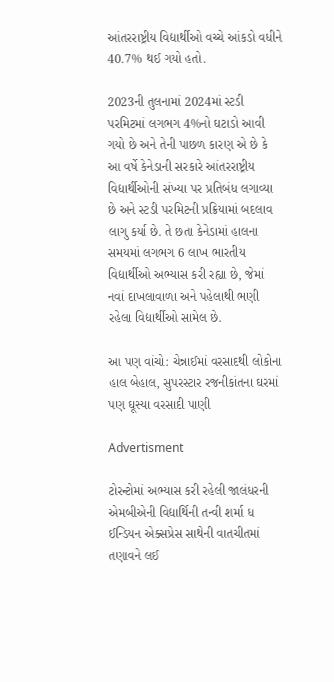આંતરરાષ્ટ્રીય વિદ્યાર્થીઓ વચ્ચે આંકડો વધીને 40.7% થઈ ગયો હતો.

2023ની તુલનામાં 2024માં સ્ટડી પરમિટમાં લગભગ 4%નો ઘટાડો આવી ગયો છે અને તેની પાછળ કારણ એ છે કે આ વર્ષે કેનેડાની સરકારે આંતરરાષ્ટ્રીય વિદ્યાર્થીઓની સંખ્યા પર પ્રતિબંધ લગાવ્યા છે અને સ્ટડી પરમિટની પ્રક્રિયામાં બદલાવ લાગુ કર્યા છે. તે છતા કેનેડામાં હાલના સમયમાં લગભગ 6 લાખ ભારતીય વિદ્યાર્થીઓ અભ્યાસ કરી રહ્યા છે, જેમાં નવાં દાખલાવાળા અને પહેલાથી ભણી રહેલા વિદ્યાર્થીઓ સામેલ છે.

આ પણ વાંચો: ચેન્નાઈમાં વરસાદથી લોકોના હાલ બેહાલ, સુપરસ્ટાર રજનીકાંતના ઘરમાં પણ ઘૂસ્યા વરસાદી પાણી

Advertisment

ટોરન્ટોમાં અભ્યાસ કરી રહેલી જાલંધરની એમબીએની વિદ્યાર્થિની તન્વી શર્મા ધ ઈન્ડિયન એક્સપ્રેસ સાથેની વાતચીતમાં તણાવને લઈ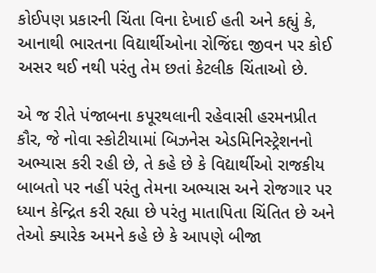કોઈપણ પ્રકારની ચિંતા વિના દેખાઈ હતી અને કહ્યું કે, આનાથી ભારતના વિદ્યાર્થીઓના રોજિંદા જીવન પર કોઈ અસર થઈ નથી પરંતુ તેમ છતાં કેટલીક ચિંતાઓ છે.

એ જ રીતે પંજાબના કપૂરથલાની રહેવાસી હરમનપ્રીત કૌર, જે નોવા સ્કોટીયામાં બિઝનેસ એડમિનિસ્ટ્રેશનનો અભ્યાસ કરી રહી છે, તે કહે છે કે વિદ્યાર્થીઓ રાજકીય બાબતો પર નહીં પરંતુ તેમના અભ્યાસ અને રોજગાર પર ધ્યાન કેન્દ્રિત કરી રહ્યા છે પરંતુ માતાપિતા ચિંતિત છે અને તેઓ ક્યારેક અમને કહે છે કે આપણે બીજા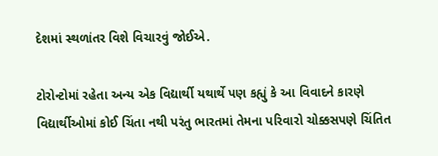દેશમાં સ્થળાંતર વિશે વિચારવું જોઈએ.

ટોરોન્ટોમાં રહેતા અન્ય એક વિદ્યાર્થી યથાર્થે પણ કહ્યું કે આ વિવાદને કારણે વિદ્યાર્થીઓમાં કોઈ ચિંતા નથી પરંતુ ભારતમાં તેમના પરિવારો ચોક્કસપણે ચિંતિત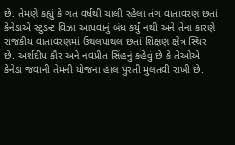છે. તેમણે કહ્યું કે ગત વર્ષથી ચાલી રહેલા તંગ વાતાવરણ છતાં કેનેડાએ સ્ટુડન્ટ વિઝા આપવાનું બંધ કર્યું નથી અને તેના કારણે રાજકીય વાતાવરણમાં ઉથલપાથલ છતાં શિક્ષણ ક્ષેત્ર સ્થિર છે. અર્શદીપ કૌર અને નવપ્રીત સિંહનું કહેવું છે કે તેઓએ કેનેડા જવાની તેમની યોજના હાલ પુરતી મુલતવી રાખી છે.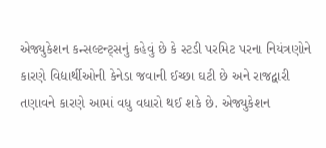એજ્યુકેશન કન્સલ્ટન્ટ્સનું કહેવું છે કે સ્ટડી પરમિટ પરના નિયંત્રણોને કારણે વિદ્યાર્થીઓની કેનેડા જવાની ઈચ્છા ઘટી છે અને રાજદ્વારી તણાવને કારણે આમાં વધુ વધારો થઈ શકે છે. એજ્યુકેશન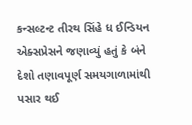કન્સલ્ટન્ટ તીરથ સિંહે ધ ઈન્ડિયન એક્સપ્રેસને જણાવ્યું હતું કે બંને દેશો તણાવપૂર્ણ સમયગાળામાંથી પસાર થઈ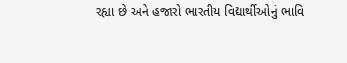રહ્યા છે અને હજારો ભારતીય વિદ્યાર્થીઓનું ભાવિ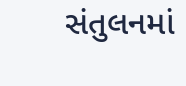સંતુલનમાં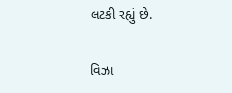લટકી રહ્યું છે.

વિઝા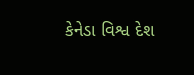કેનેડા વિશ્વ દેશ